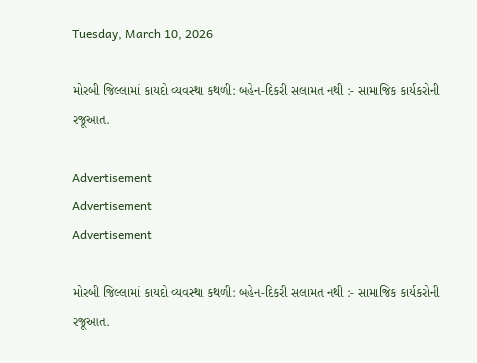Tuesday, March 10, 2026

મોરબી જિલ્લામાં કાયદો વ્યવસ્થા કથળી: બહેન-દિકરી સલામત નથી :- સામાજિક કાર્યકરોની રજૂઆત.

Advertisement
Advertisement
Advertisement

મોરબી જિલ્લામાં કાયદો વ્યવસ્થા કથળી: બહેન-દિકરી સલામત નથી :- સામાજિક કાર્યકરોની રજૂઆત.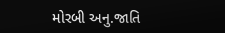મોરબી અનુ.જાતિ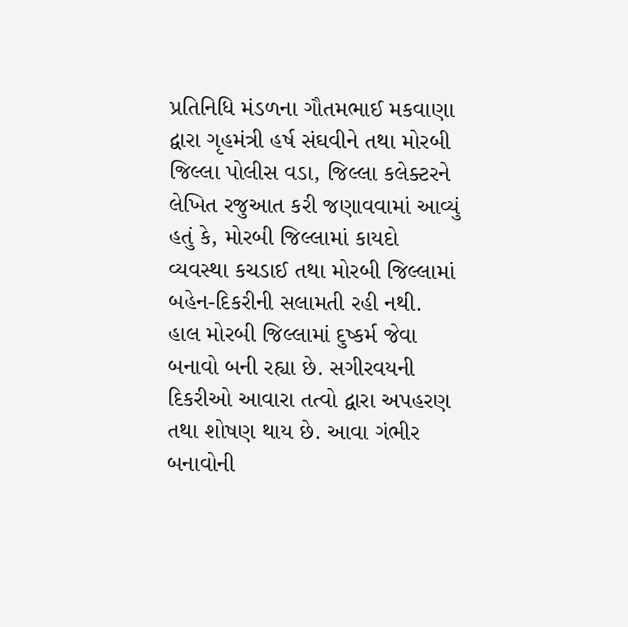પ્રતિનિધિ મંડળના ગૌતમભાઈ મકવાણા દ્વારા ગૃહમંત્રી હર્ષ સંઘવીને તથા મોરબી જિલ્લા પોલીસ વડા, જિલ્લા કલેક્ટરને લેખિત રજુઆત કરી જણાવવામાં આવ્યું હતું કે, મોરબી જિલ્લામાં કાયદો વ્યવસ્થા કચડાઈ તથા મોરબી જિલ્લામાં બહેન-દિકરીની સલામતી રહી નથી. હાલ મોરબી જિલ્લામાં દુષ્કર્મ જેવા બનાવો બની રહ્યા છે. સગીરવયની દિકરીઓ આવારા તત્વો દ્વારા અપહરણ તથા શોષણ થાય છે. આવા ગંભીર બનાવોની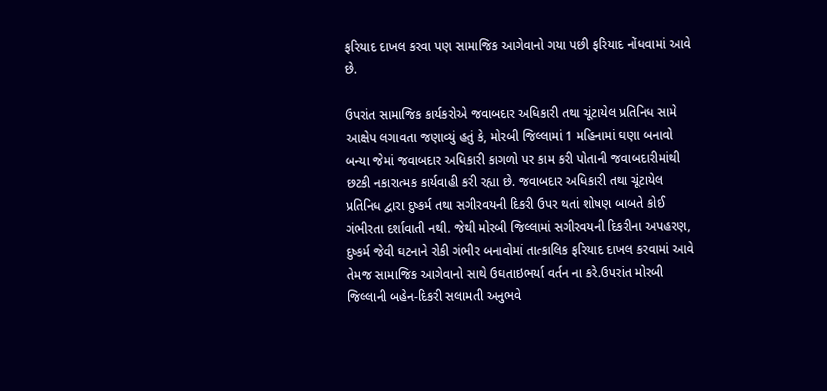ફરિયાદ દાખલ કરવા પણ સામાજિક આગેવાનો ગયા પછી ફરિયાદ નોંધવામાં આવે છે.

ઉપરાંત સામાજિક કાર્યકરોએ જવાબદાર અધિકારી તથા ચૂંટાયેલ પ્રતિનિધ સામે આક્ષેપ લગાવતા જણાવ્યું હતું કે, મોરબી જિલ્લામાં 1 મહિનામાં ઘણા બનાવો બન્યા જેમાં જવાબદાર અધિકારી કાગળો પર કામ કરી પોતાની જવાબદારીમાંથી છટકી નકારાત્મક કાર્યવાહી કરી રહ્યા છે. જવાબદાર અધિકારી તથા ચૂંટાયેલ પ્રતિનિધ દ્વારા દુષ્કર્મ તથા સગીરવયની દિકરી ઉપર થતાં શોષણ બાબતે કોઈ ગંભીરતા દર્શાવાતી નથી. જેથી મોરબી જિલ્લામાં સગીરવયની દિકરીના અપહરણ, દુષ્કર્મ જેવી ઘટનાને રોકી ગંભીર બનાવોમાં તાત્કાલિક ફરિયાદ દાખલ કરવામાં આવે તેમજ સામાજિક આગેવાનો સાથે ઉઘતાઇભર્યા વર્તન ના કરે.ઉપરાંત મોરબી જિલ્લાની બહેન-દિકરી સલામતી અનુભવે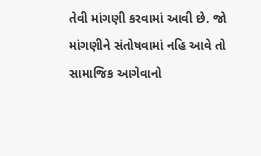તેવી માંગણી કરવામાં આવી છે. જો માંગણીને સંતોષવામાં નહિ આવે તો સામાજિક આગેવાનો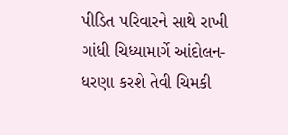પીડિત પરિવારને સાથે રાખી ગાંધી ચિધ્યામાર્ગે આંદોલન-ધરણા કરશે તેવી ચિમકી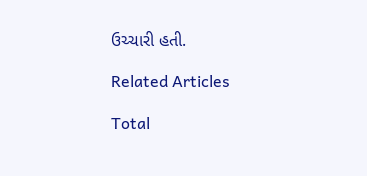ઉચ્ચારી હતી.

Related Articles

Total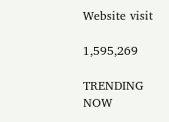Website visit

1,595,269

TRENDING NOW